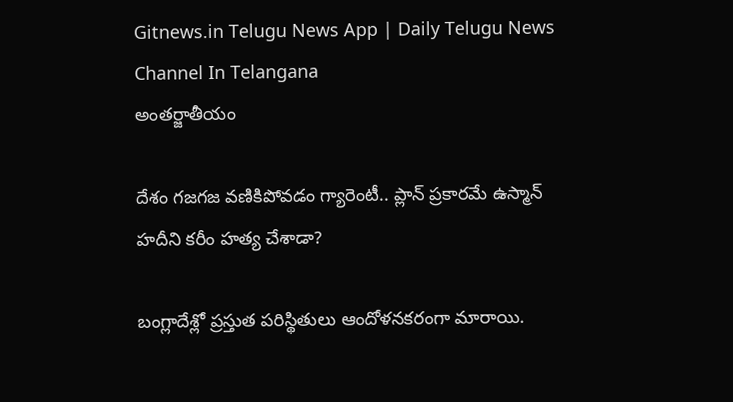Gitnews.in Telugu News App | Daily Telugu News Channel In Telangana
అంతర్జాతీయం

దేశం గజగజ వణికిపోవడం గ్యారెంటీ.. ప్లాన్ ప్రకారమే ఉస్మాన్ హదీని కరీం హత్య చేశాడా?

బంగ్లాదేశ్లో ప్రస్తుత పరిస్థితులు ఆందోళనకరంగా మారాయి.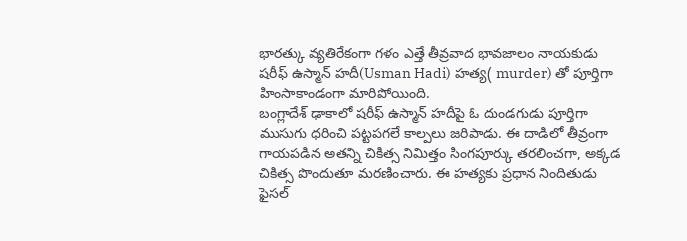భారత్కు వ్యతిరేకంగా గళం ఎత్తే తీవ్రవాద భావజాలం నాయకుడు షరీఫ్ ఉస్మాన్ హదీ(Usman Hadi) హత్య( murder) తో పూర్తిగా హింసాకాండంగా మారిపోయింది.
బంగ్లాదేశ్ ఢాకాలో షరీఫ్ ఉస్మాన్ హదీపై ఓ దుండగుడు పూర్తిగా ముసుగు ధరించి పట్టపగలే కాల్పలు జరిపాడు. ఈ దాడిలో తీవ్రంగా గాయపడిన అతన్ని చికిత్స నిమిత్తం సింగపూర్కు తరలించగా, అక్కడ చికిత్స పొందుతూ మరణించారు. ఈ హత్యకు ప్రధాన నిందితుడు ఫైసల్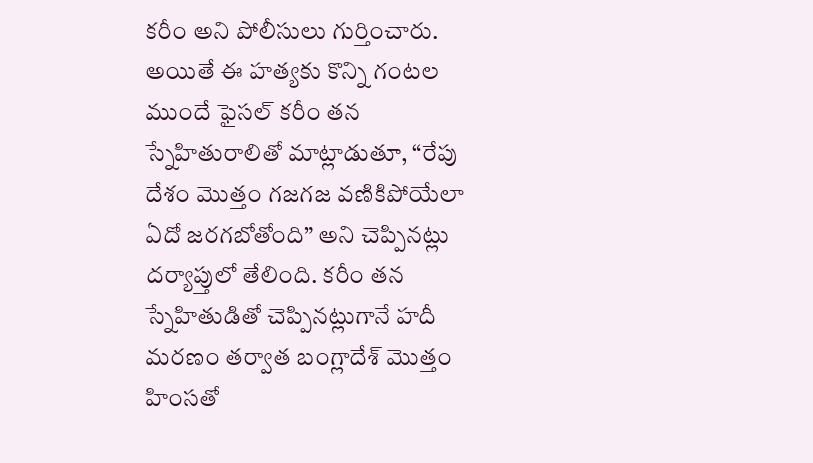కరీం అని పోలీసులు గుర్తించారు. అయితే ఈ హత్యకు కొన్ని గంటల ముందే ఫైసల్ కరీం తన స్నేహితురాలితో మాట్లాడుతూ, “రేపు దేశం మొత్తం గజగజ వణికిపోయేలా ఏదో జరగబోతోంది” అని చెప్పినట్లు దర్యాప్తులో తేలింది. కరీం తన స్నేహితుడితో చెప్పినట్లుగానే హదీ మరణం తర్వాత బంగ్లాదేశ్ మొత్తం హింసతో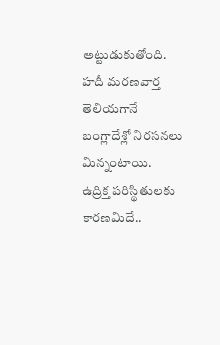అట్టుడుకుతోంది. హదీ మరణవార్త తెలియగానే బంగ్లాదేశ్లో నిరసనలు మిన్నంటాయి.
ఉద్రిక్త పరిస్థితులకు కారణమిదే..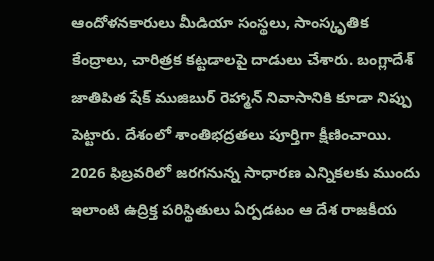ఆందోళనకారులు మీడియా సంస్థలు, సాంస్కృతిక కేంద్రాలు, చారిత్రక కట్టడాలపై దాడులు చేశారు. బంగ్లాదేశ్ జాతిపిత షేక్ ముజిబుర్ రెహ్మాన్ నివాసానికి కూడా నిప్పు పెట్టారు. దేశంలో శాంతిభద్రతలు పూర్తిగా క్షీణించాయి. 2026 ఫిబ్రవరిలో జరగనున్న సాధారణ ఎన్నికలకు ముందు ఇలాంటి ఉద్రిక్త పరిస్థితులు ఏర్పడటం ఆ దేశ రాజకీయ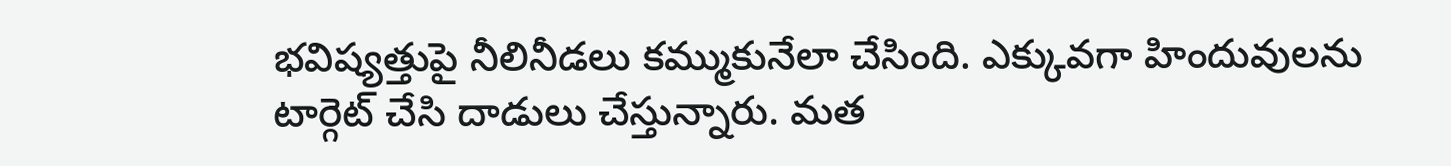భవిష్యత్తుపై నీలినీడలు కమ్ముకునేలా చేసింది. ఎక్కువగా హిందువులను టార్గెట్ చేసి దాడులు చేస్తున్నారు. మత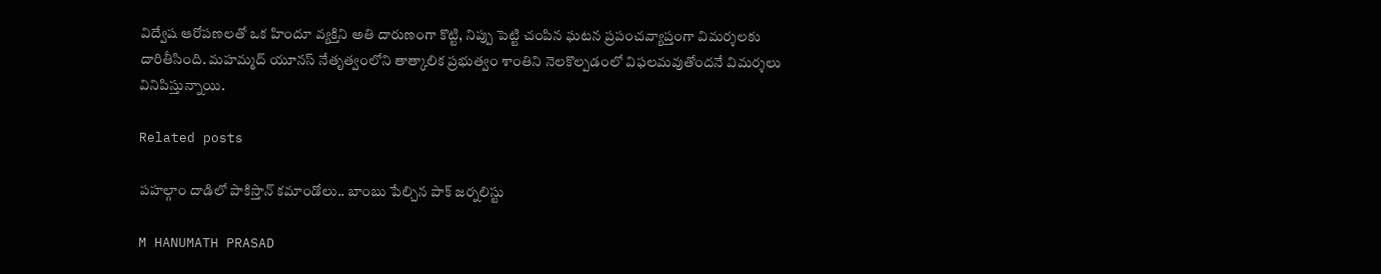విద్వేష ఆరోపణలతో ఒక హిందూ వ్యక్తిని అతి దారుణంగా కొట్టి, నిప్పు పెట్టి చంపిన ఘటన ప్రపంచవ్యాప్తంగా విమర్శలకు దారితీసింది. మహమ్మద్ యూనస్ నేతృత్వంలోని తాత్కాలిక ప్రభుత్వం శాంతిని నెలకొల్పడంలో విఫలమవుతోందనే విమర్శలు వినిపిస్తున్నాయి.

Related posts

పహల్గాం దాడిలో పాకిస్తాన్ కమాండోలు.. బాంబు పేల్చిన పాక్ జర్నలిస్టు

M HANUMATH PRASAD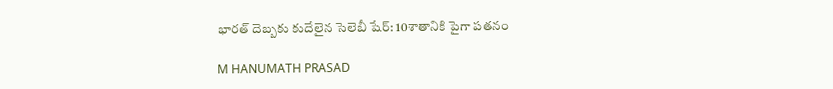భారత్‌ దెబ్బకు కుదేలైన సెలెబీ షేర్‌: 10శాతానికి పైగా పతనం

M HANUMATH PRASAD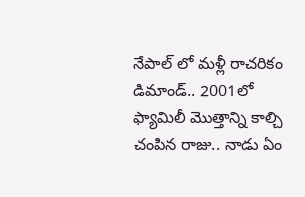నేపాల్ లో మళ్లీ రాచరికం డిమాండ్.. 2001లో ఫ్యామిలీ మొత్తాన్ని కాల్చి చంపిన రాజు.. నాడు ఏం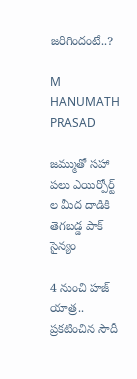జరిగిందంటే..?

M HANUMATH PRASAD

జమ్ముతో సహా పలు ఎయిర్పోర్ట్ ల మీద దాడికి తెగబడ్డ పాక్ సైన్యం

4 నుంచి హజ్‌ యాత్ర.. ప్రకటించిన సౌదీ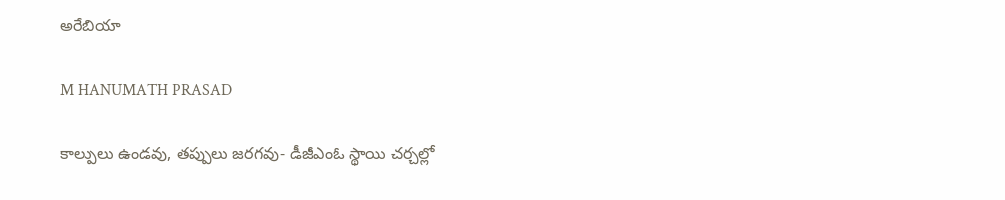అరేబియా

M HANUMATH PRASAD

కాల్పులు ఉండవు, తప్పులు జరగవు- డీజీఎంఓ స్థాయి చర్చల్లో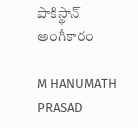పాకిస్థాన్‌ అంగీకారం

M HANUMATH PRASAD